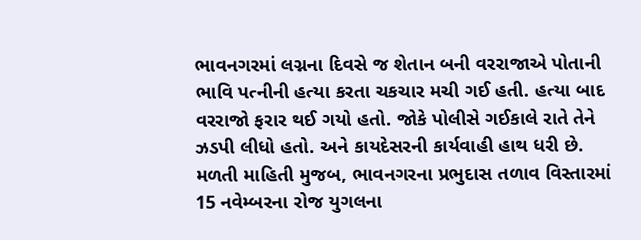ભાવનગરમાં લગ્નના દિવસે જ શેતાન બની વરરાજાએ પોતાની ભાવિ પત્નીની હત્યા કરતા ચકચાર મચી ગઈ હતી. હત્યા બાદ વરરાજો ફરાર થઈ ગયો હતો. જોકે પોલીસે ગઈકાલે રાતે તેને ઝડપી લીધો હતો. અને કાયદેસરની કાર્યવાહી હાથ ધરી છે.
મળતી માહિતી મુજબ, ભાવનગરના પ્રભુદાસ તળાવ વિસ્તારમાં 15 નવેમ્બરના રોજ યુગલના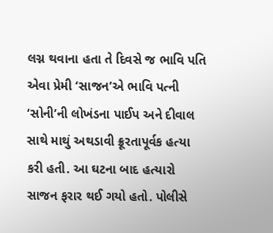લગ્ન થવાના હતા તે દિવસે જ ભાવિ પતિ એવા પ્રેમી ‘સાજન’એ ભાવિ પત્ની ‘સોની’ની લોખંડના પાઈપ અને દીવાલ સાથે માથું અથડાવી ક્રૂરતાપૂર્વક હત્યા કરી હતી. આ ઘટના બાદ હત્યારો સાજન ફરાર થઈ ગયો હતો. પોલીસે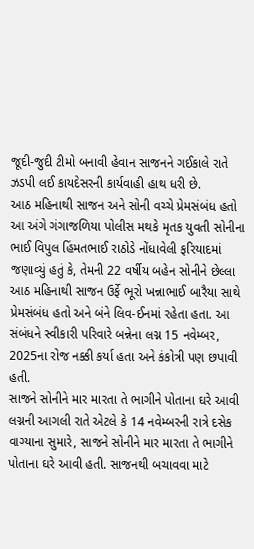જૂદી-જુદી ટીમો બનાવી હેવાન સાજનને ગઈકાલે રાતે ઝડપી લઈ કાયદેસરની કાર્યવાહી હાથ ધરી છે.
આઠ મહિનાથી સાજન અને સોની વચ્ચે પ્રેમસંબંધ હતો
આ અંગે ગંગાજળિયા પોલીસ મથકે મૃતક યુવતી સોનીના ભાઈ વિપુલ હિંમતભાઈ રાઠોડે નોંધાવેલી ફરિયાદમાં જણાવ્યું હતું કે, તેમની 22 વર્ષીય બહેન સોનીને છેલ્લા આઠ મહિનાથી સાજન ઉર્ફે ભૂરો ખન્નાભાઈ બારૈયા સાથે પ્રેમસંબંધ હતો અને બંને લિવ-ઈનમાં રહેતા હતા. આ સંબંધને સ્વીકારી પરિવારે બન્નેના લગ્ન 15 નવેમ્બર, 2025ના રોજ નક્કી કર્યા હતા અને કંકોત્રી પણ છપાવી હતી.
સાજને સોનીને માર મારતા તે ભાગીને પોતાના ઘરે આવી
લગ્નની આગલી રાતે એટલે કે 14 નવેમ્બરની રાત્રે દસેક વાગ્યાના સુમારે, સાજને સોનીને માર મારતા તે ભાગીને પોતાના ઘરે આવી હતી. સાજનથી બચાવવા માટે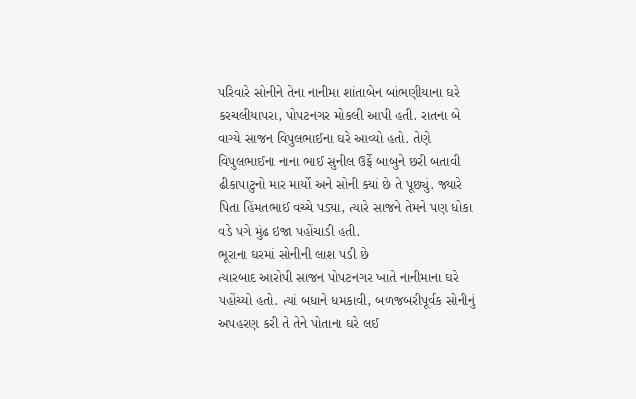પરિવારે સોનીને તેના નાનીમા શાંતાબેન બાંભણીયાના ઘરે કરચલીયાપરા, પોપટનગર મોકલી આપી હતી. રાતના બે વાગ્યે સાજન વિપુલભાઈના ઘરે આવ્યો હતો. તેણે વિપુલભાઈના નાના ભાઈ સુનીલ ઉર્ફે બાબુને છરી બતાવી ઢીકાપાટુનો માર માર્યો અને સોની ક્યાં છે તે પૂછ્યું. જ્યારે પિતા હિંમતભાઈ વચ્ચે પડ્યા, ત્યારે સાજને તેમને પણ ધોકા વડે પગે મુંઢ ઇજા પહોંચાડી હતી.
ભૂરાના ઘરમાં સોનીની લાશ પડી છે
ત્યારબાદ આરોપી સાજન પોપટનગર ખાતે નાનીમાના ઘરે પહોંચ્યો હતો. ત્યાં બધાને ધમકાવી, બળજબરીપૂર્વક સોનીનું અપહરણ કરી તે તેને પોતાના ઘરે લઈ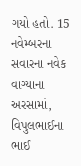ગયો હતો. 15 નવેમ્બરના સવારના નવેક વાગ્યાના અરસામાં, વિપુલભાઈના ભાઈ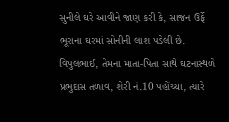સુનીલે ઘરે આવીને જાણ કરી કે, સાજન ઉર્ફે ભૂરાના ઘરમાં સોનીની લાશ પડેલી છે. વિપુલભાઈ, તેમના માતા-પિતા સાથે ઘટનાસ્થળે પ્રભુદાસ તળાવ, શેરી નં.10 પહોંચ્યા, ત્યારે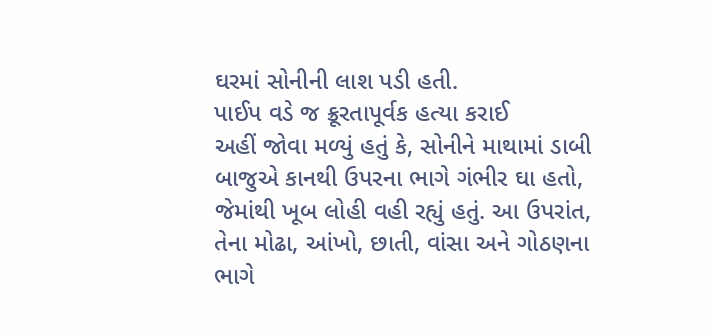ઘરમાં સોનીની લાશ પડી હતી.
પાઈપ વડે જ ક્રૂરતાપૂર્વક હત્યા કરાઈ
અહીં જોવા મળ્યું હતું કે, સોનીને માથામાં ડાબી બાજુએ કાનથી ઉપરના ભાગે ગંભીર ઘા હતો, જેમાંથી ખૂબ લોહી વહી રહ્યું હતું. આ ઉપરાંત, તેના મોઢા, આંખો, છાતી, વાંસા અને ગોઠણના ભાગે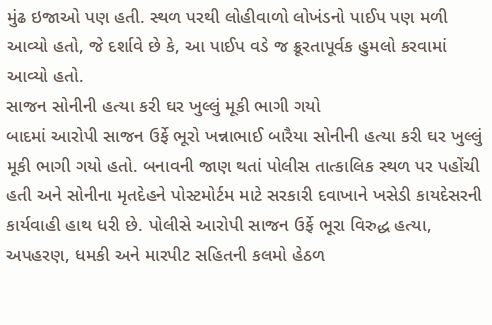મુંઢ ઇજાઓ પણ હતી. સ્થળ પરથી લોહીવાળો લોખંડનો પાઈપ પણ મળી આવ્યો હતો, જે દર્શાવે છે કે, આ પાઈપ વડે જ ક્રૂરતાપૂર્વક હુમલો કરવામાં આવ્યો હતો.
સાજન સોનીની હત્યા કરી ઘર ખુલ્લું મૂકી ભાગી ગયો
બાદમાં આરોપી સાજન ઉર્ફે ભૂરો ખન્નાભાઈ બારૈયા સોનીની હત્યા કરી ઘર ખુલ્લું મૂકી ભાગી ગયો હતો. બનાવની જાણ થતાં પોલીસ તાત્કાલિક સ્થળ પર પહોંચી હતી અને સોનીના મૃતદેહને પોસ્ટમોર્ટમ માટે સરકારી દવાખાને ખસેડી કાયદેસરની કાર્યવાહી હાથ ધરી છે. પોલીસે આરોપી સાજન ઉર્ફે ભૂરા વિરુદ્ધ હત્યા, અપહરણ, ધમકી અને મારપીટ સહિતની કલમો હેઠળ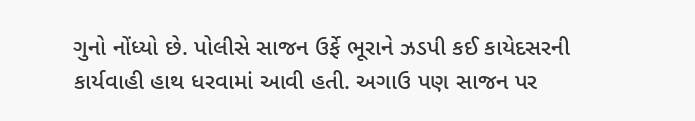ગુનો નોંધ્યો છે. પોલીસે સાજન ઉર્ફે ભૂરાને ઝડપી કઈ કાયેદસરની કાર્યવાહી હાથ ધરવામાં આવી હતી. અગાઉ પણ સાજન પર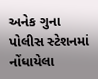અનેક ગુના પોલીસ સ્ટેશનમાં નોંધાયેલા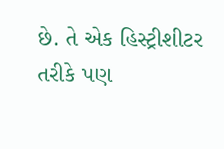છે. તે એક હિસ્ટ્રીશીટર તરીકે પણ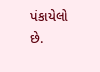પંકાયેલો છે.